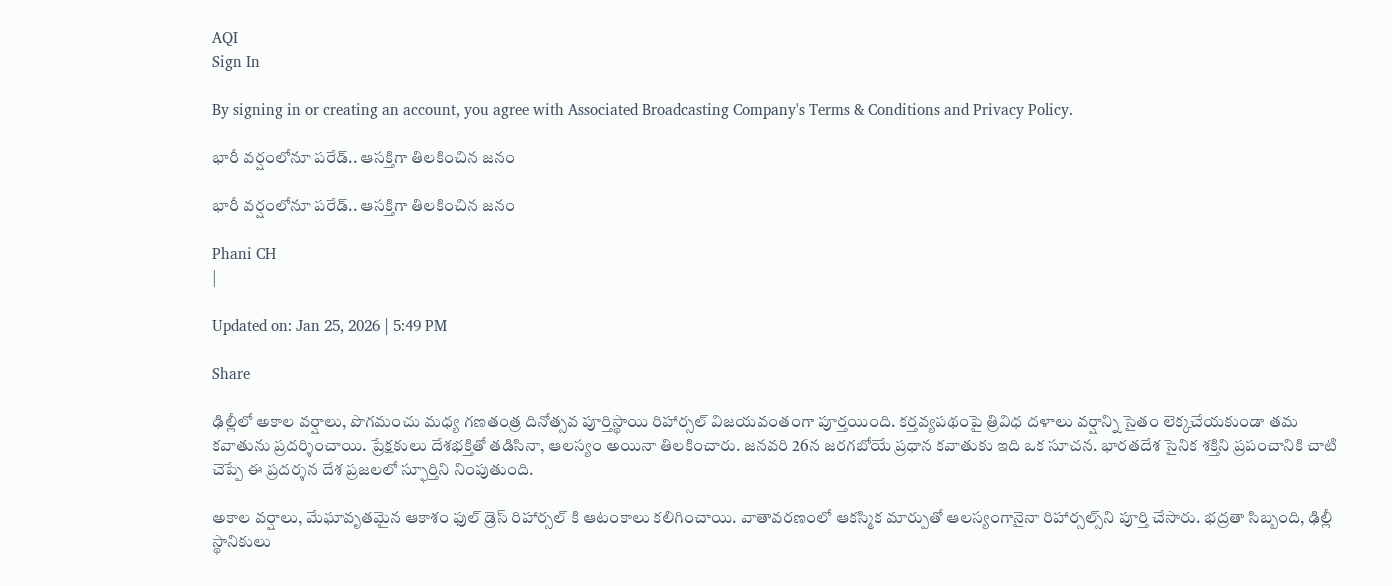AQI
Sign In

By signing in or creating an account, you agree with Associated Broadcasting Company's Terms & Conditions and Privacy Policy.

భారీ వర్షంలోనూ పరేడ్‌.. ఆసక్తిగా తిలకించిన జనం

భారీ వర్షంలోనూ పరేడ్‌.. ఆసక్తిగా తిలకించిన జనం

Phani CH
|

Updated on: Jan 25, 2026 | 5:49 PM

Share

ఢిల్లీలో అకాల వర్షాలు, పొగమంచు మధ్య గణతంత్ర దినోత్సవ పూర్తిస్థాయి రిహార్సల్ విజయవంతంగా పూర్తయింది. కర్తవ్యపథంపై త్రివిధ దళాలు వర్షాన్ని సైతం లెక్కచేయకుండా తమ కవాతును ప్రదర్శించాయి. ప్రేక్షకులు దేశభక్తితో తడిసినా, ఆలస్యం అయినా తిలకించారు. జనవరి 26న జరగబోయే ప్రధాన కవాతుకు ఇది ఒక సూచన. భారతదేశ సైనిక శక్తిని ప్రపంచానికి చాటి చెప్పే ఈ ప్రదర్శన దేశ ప్రజలలో స్ఫూర్తిని నింపుతుంది.

అకాల వర్షాలు, మేఘావృతమైన ఆకాశం ఫుల్ డ్రెస్ రిహార్సల్‌ కి ఆటంకాలు కలిగించాయి. వాతావరణంలో ఆకస్మిక మార్పుతో ఆలస్యంగానైనా రిహార్సల్స్‌ని పూర్తి చేసారు. భద్రతా సిబ్బంది, ఢిల్లీ స్థానికులు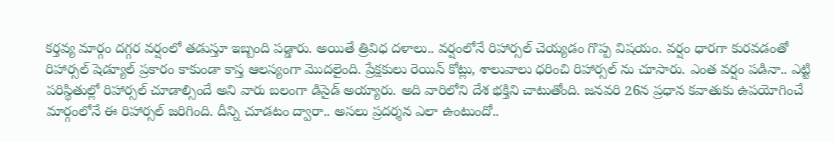కర్తవ్య మార్గం దగ్గర వర్షంలో తడుస్తూ ఇబ్బంది పడ్డారు. అయితే త్రివిధ దళాలు.. వర్షంలోనే రిహార్సల్ చెయ్యడం గొప్ప విషయం. వర్షం ధారగా కురవడంతో రిహార్సల్ షెడ్యూల్ ప్రకారం కాకుండా కాస్త ఆలస్యంగా మొదలైంది. ప్రేక్షకులు రెయిన్ కోట్లు, శాలువాలు ధరించి రిహార్సల్ ను చూసారు. ఎంత వర్షం పడినా.. ఎట్టి పరిస్థితుల్లో రిహార్సల్ చూడాల్సిందే అని వారు బలంగా డిసైడ్ అయ్యారు. అది వారిలోని దేశ భక్తిని చాటుతోంది. జనవరి 26న ప్రధాన కవాతుకు ఉపయోగించే మార్గంలోనే ఈ రిహార్సల్ జరిగింది. దీన్ని చూడటం ద్వారా.. అసలు ప్రదర్శన ఎలా ఉంటుందో..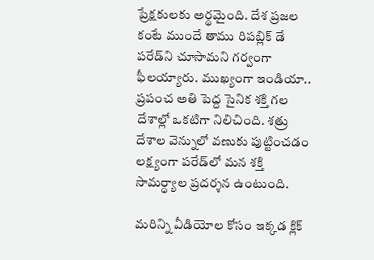ప్రేక్షకులకు అర్థమైంది. దేశ ప్రజల కంటే ముందే తాము రిపబ్లిక్ డే పరేడ్‌ని చూసామని గర్వంగా ఫీలయ్యారు. ముఖ్యంగా ఇండియా.. ప్రపంచ అతి పెద్ద సైనిక శక్తి గల దేశాల్లో ఒకటిగా నిలిచింది. శత్రు దేశాల వెన్నులో వణుకు పుట్టించడం లక్ష్యంగా పరేడ్‌లో మన శక్తి సామర్ధ్యాల ప్రదర్శన ఉంటుంది.

మరిన్ని వీడియోల కోసం ఇక్కడ క్లిక్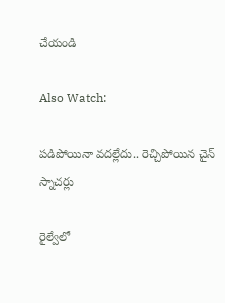చేయండి

Also Watch:

పడిపోయినా వదల్లేదు.. రెచ్చిపోయిన చైన్‌ స్నాచర్లు

రైల్వేలో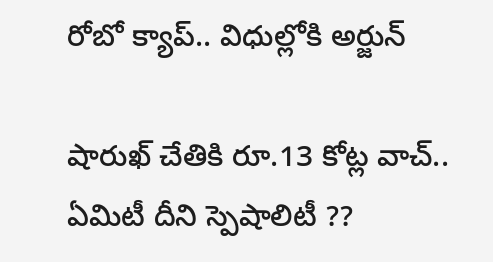రోబో క్యాప్‌.. విధుల్లోకి అర్జున్‌

షారుఖ్ చేతికి రూ.13 కోట్ల వాచ్.. ఏమిటీ దీని స్పెషాలిటీ ??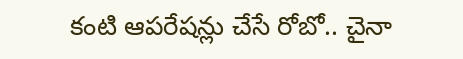కంటి ఆపరేషన్లు చేసే రోబో.. చైనా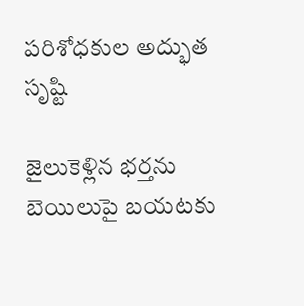పరిశోధకుల అద్భుత సృష్టి

జైలుకెళ్లిన భర్తను బెయిలుపై బయటకు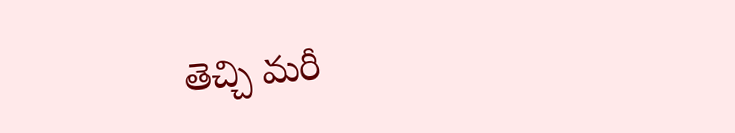తెచ్చి మరీ